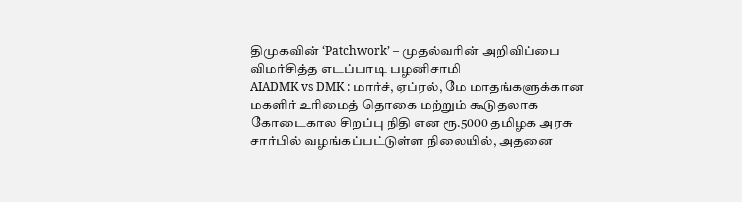திமுகவின் ‘Patchwork’ – முதல்வரின் அறிவிப்பை விமர்சித்த எடப்பாடி பழனிசாமி
AIADMK vs DMK : மார்ச், ஏப்ரல், மே மாதங்களுக்கான மகளிர் உரிமைத் தொகை மற்றும் கூடுதலாக கோடைகால சிறப்பு நிதி என ரூ.5000 தமிழக அரசு சார்பில் வழங்கப்பட்டுள்ள நிலையில், அதனை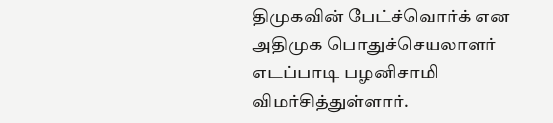திமுகவின் பேட்ச்வொர்க் என அதிமுக பொதுச்செயலாளர் எடப்பாடி பழனிசாமி விமர்சித்துள்ளார்.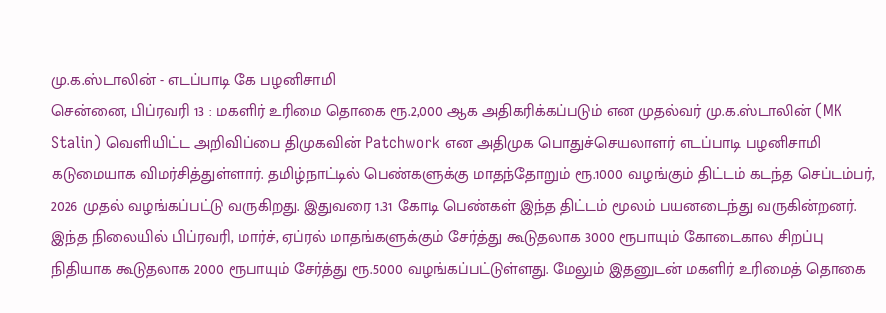மு.க.ஸ்டாலின் - எடப்பாடி கே பழனிசாமி
சென்னை, பிப்ரவரி 13 : மகளிர் உரிமை தொகை ரூ.2,000 ஆக அதிகரிக்கப்படும் என முதல்வர் மு.க.ஸ்டாலின் (MK Stalin) வெளியிட்ட அறிவிப்பை திமுகவின் Patchwork என அதிமுக பொதுச்செயலாளர் எடப்பாடி பழனிசாமி கடுமையாக விமர்சித்துள்ளார். தமிழ்நாட்டில் பெண்களுக்கு மாதந்தோறும் ரூ.1000 வழங்கும் திட்டம் கடந்த செப்டம்பர், 2026 முதல் வழங்கப்பட்டு வருகிறது. இதுவரை 1.31 கோடி பெண்கள் இந்த திட்டம் மூலம் பயனடைந்து வருகின்றனர். இந்த நிலையில் பிப்ரவரி, மார்ச், ஏப்ரல் மாதங்களுக்கும் சேர்த்து கூடுதலாக 3000 ரூபாயும் கோடைகால சிறப்பு நிதியாக கூடுதலாக 2000 ரூபாயும் சேர்த்து ரூ.5000 வழங்கப்பட்டுள்ளது. மேலும் இதனுடன் மகளிர் உரிமைத் தொகை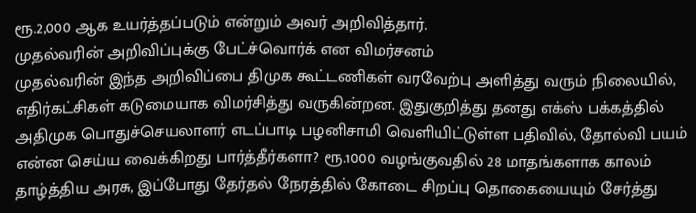ரூ.2,000 ஆக உயர்த்தப்படும் என்றும் அவர் அறிவித்தார்.
முதல்வரின் அறிவிப்புக்கு பேட்ச்வொர்க் என விமர்சனம்
முதல்வரின் இந்த அறிவிப்பை திமுக கூட்டணிகள் வரவேற்பு அளித்து வரும் நிலையில், எதிர்கட்சிகள் கடுமையாக விமர்சித்து வருகின்றன. இதுகுறித்து தனது எக்ஸ் பக்கத்தில் அதிமுக பொதுச்செயலாளர் எடப்பாடி பழனிசாமி வெளியிட்டுள்ள பதிவில், தோல்வி பயம் என்ன செய்ய வைக்கிறது பார்த்தீர்களா? ரூ.1000 வழங்குவதில் 28 மாதங்களாக காலம் தாழ்த்திய அரசு, இப்போது தேர்தல் நேரத்தில் கோடை சிறப்பு தொகையையும் சேர்த்து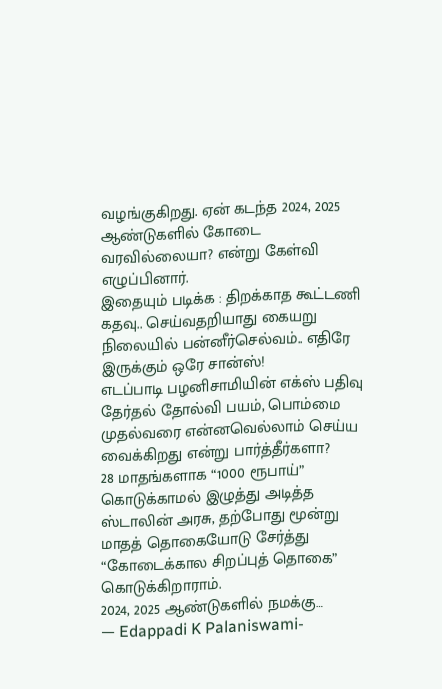வழங்குகிறது. ஏன் கடந்த 2024, 2025 ஆண்டுகளில் கோடை வரவில்லையா? என்று கேள்வி எழுப்பினார்.
இதையும் படிக்க : திறக்காத கூட்டணி கதவு.. செய்வதறியாது கையறு நிலையில் பன்னீர்செல்வம்.. எதிரே இருக்கும் ஒரே சான்ஸ்!
எடப்பாடி பழனிசாமியின் எக்ஸ் பதிவு
தேர்தல் தோல்வி பயம், பொம்மை முதல்வரை என்னவெல்லாம் செய்ய வைக்கிறது என்று பார்த்தீர்களா?
28 மாதங்களாக “1000 ரூபாய்” கொடுக்காமல் இழுத்து அடித்த ஸ்டாலின் அரசு, தற்போது மூன்று மாதத் தொகையோடு சேர்த்து “கோடைக்கால சிறப்புத் தொகை” கொடுக்கிறாராம்.
2024, 2025 ஆண்டுகளில் நமக்கு…
— Edappadi K Palaniswami-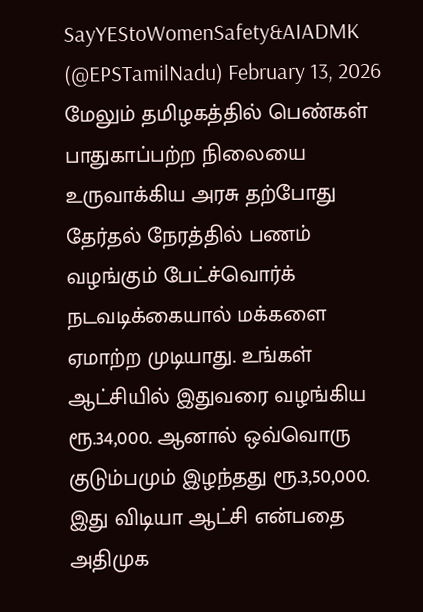SayYEStoWomenSafety&AIADMK (@EPSTamilNadu) February 13, 2026
மேலும் தமிழகத்தில் பெண்கள் பாதுகாப்பற்ற நிலையை உருவாக்கிய அரசு தற்போது தேர்தல் நேரத்தில் பணம் வழங்கும் பேட்ச்வொர்க் நடவடிக்கையால் மக்களை ஏமாற்ற முடியாது. உங்கள் ஆட்சியில் இதுவரை வழங்கிய ரூ.34,000. ஆனால் ஒவ்வொரு குடும்பமும் இழந்தது ரூ.3,50,000. இது விடியா ஆட்சி என்பதை அதிமுக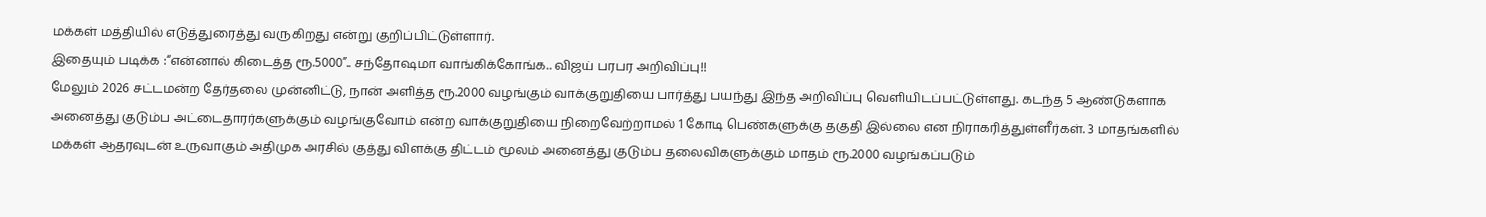மக்கள் மத்தியில் எடுத்துரைத்து வருகிறது என்று குறிப்பிட்டுள்ளார்.
இதையும் படிக்க :“என்னால் கிடைத்த ரூ.5000”.. சந்தோஷமா வாங்கிக்கோங்க.. விஜய் பரபர அறிவிப்பு!!
மேலும் 2026 சட்டமன்ற தேர்தலை முன்னிட்டு, நான் அளித்த ரூ.2000 வழங்கும் வாக்குறுதியை பார்த்து பயந்து இந்த அறிவிப்பு வெளியிடப்பட்டுள்ளது. கடந்த 5 ஆண்டுகளாக அனைத்து குடும்ப அட்டைதாரர்களுக்கும் வழங்குவோம் என்ற வாக்குறுதியை நிறைவேற்றாமல் 1 கோடி பெண்களுக்கு தகுதி இல்லை என நிராகரித்துள்ளீர்கள். 3 மாதங்களில் மக்கள் ஆதரவுடன் உருவாகும் அதிமுக அரசில் குத்து விளக்கு திட்டம் மூலம் அனைத்து குடும்ப தலைவிகளுக்கும் மாதம் ரூ.2000 வழங்கப்படும்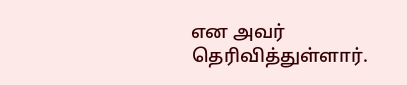என அவர் தெரிவித்துள்ளார்.